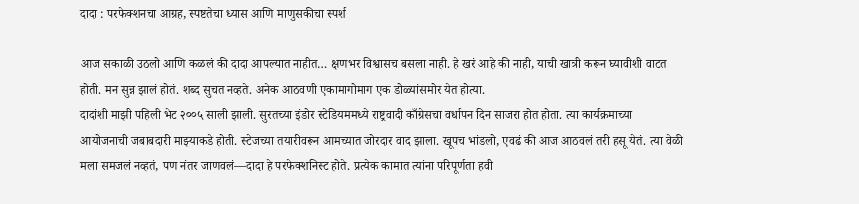दादा : परफेक्शनचा आग्रह, स्पष्टतेचा ध्यास आणि माणुसकीचा स्पर्श

आज सकाळी उठलो आणि कळलं की दादा आपल्यात नाहीत… क्षणभर विश्वासच बसला नाही. हे खरं आहे की नाही, याची खात्री करून घ्यावीशी वाटत होती. मन सुन्न झालं होतं. शब्द सुचत नव्हते. अनेक आठवणी एकामागोमाग एक डोळ्यांसमोर येत होत्या.
दादांशी माझी पहिली भेट २००५ साली झाली. सुरतच्या इंडोर स्टेडियममध्ये राष्ट्रवादी काँग्रेसचा वर्धापन दिन साजरा होत होता. त्या कार्यक्रमाच्या आयोजनाची जबाबदारी माझ्याकडे होती. स्टेजच्या तयारीवरून आमच्यात जोरदार वाद झाला. खूपच भांडलो, एवढं की आज आठवलं तरी हसू येतं. त्या वेळी मला समजलं नव्हतं, पण नंतर जाणवलं—दादा हे परफेक्शनिस्ट होते. प्रत्येक कामात त्यांना परिपूर्णता हवी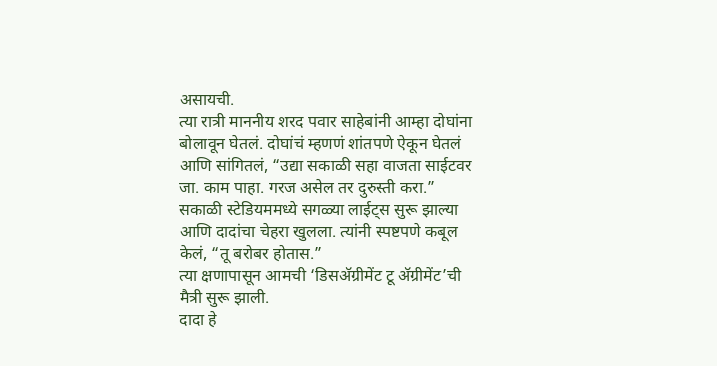असायची.
त्या रात्री माननीय शरद पवार साहेबांनी आम्हा दोघांना बोलावून घेतलं. दोघांचं म्हणणं शांतपणे ऐकून घेतलं आणि सांगितलं, “उद्या सकाळी सहा वाजता साईटवर जा. काम पाहा. गरज असेल तर दुरुस्ती करा.”
सकाळी स्टेडियममध्ये सगळ्या लाईट्स सुरू झाल्या आणि दादांचा चेहरा खुलला. त्यांनी स्पष्टपणे कबूल केलं, “तू बरोबर होतास.”
त्या क्षणापासून आमची ‘डिसअ‍ॅग्रीमेंट टू अ‍ॅग्रीमेंट’ची मैत्री सुरू झाली.
दादा हे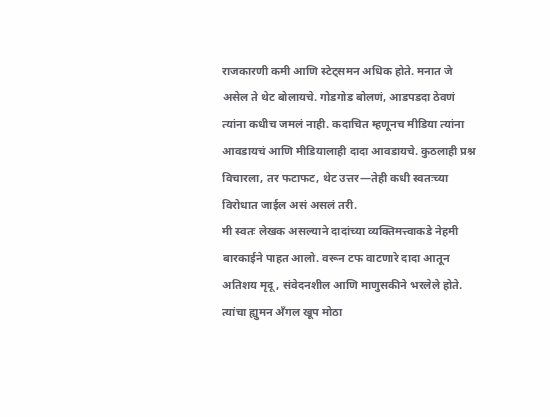राजकारणी कमी आणि स्टेट्समन अधिक होते. मनात जे असेल ते थेट बोलायचे. गोडगोड बोलणं, आडपडदा ठेवणं त्यांना कधीच जमलं नाही. कदाचित म्हणूनच मीडिया त्यांना आवडायचं आणि मीडियालाही दादा आवडायचे. कुठलाही प्रश्न विचारला, तर फटाफट, थेट उत्तर—तेही कधी स्वतःच्या विरोधात जाईल असं असलं तरी.
मी स्वतः लेखक असल्याने दादांच्या व्यक्तिमत्त्वाकडे नेहमी बारकाईने पाहत आलो. वरून टफ वाटणारे दादा आतून अतिशय मृदू, संवेदनशील आणि माणुसकीने भरलेले होते. त्यांचा ह्युमन अँगल खूप मोठा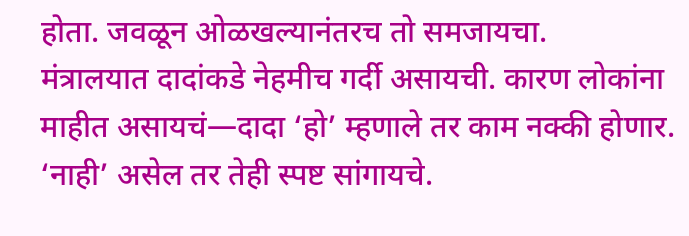होता. जवळून ओळखल्यानंतरच तो समजायचा.
मंत्रालयात दादांकडे नेहमीच गर्दी असायची. कारण लोकांना माहीत असायचं—दादा ‘हो’ म्हणाले तर काम नक्की होणार. ‘नाही’ असेल तर तेही स्पष्ट सांगायचे.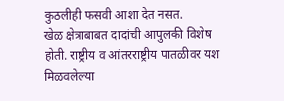कुठलीही फसवी आशा देत नसत.
खेळ क्षेत्राबाबत दादांची आपुलकी विशेष होती. राष्ट्रीय व आंतरराष्ट्रीय पातळीवर यश मिळवलेल्या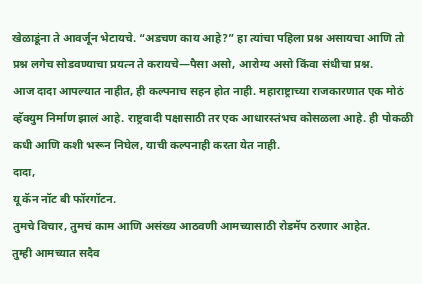खेळाडूंना ते आवर्जून भेटायचे. “अडचण काय आहे?” हा त्यांचा पहिला प्रश्न असायचा आणि तो प्रश्न लगेच सोडवण्याचा प्रयत्न ते करायचे—पैसा असो, आरोग्य असो किंवा संधीचा प्रश्न.
आज दादा आपल्यात नाहीत, ही कल्पनाच सहन होत नाही. महाराष्ट्राच्या राजकारणात एक मोठं व्हॅक्युम निर्माण झालं आहे. राष्ट्रवादी पक्षासाठी तर एक आधारस्तंभच कोसळला आहे. ही पोकळी कधी आणि कशी भरून निघेल, याची कल्पनाही करता येत नाही.
दादा,
यू कॅन नॉट बी फॉरगॉटन.
तुमचे विचार, तुमचं काम आणि असंख्य आठवणी आमच्यासाठी रोडमॅप ठरणार आहेत.
तुम्ही आमच्यात सदैव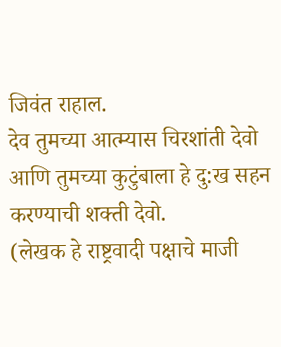जिवंत राहाल.
देव तुमच्या आत्म्यास चिरशांती देवो आणि तुमच्या कुटुंबाला हे दु:ख सहन करण्याची शक्ती देवो.
(लेखक हे राष्ट्रवादी पक्षाचे माजी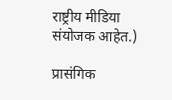राष्ट्रीय मीडिया संयोजक आहेत.)

प्रासंगिक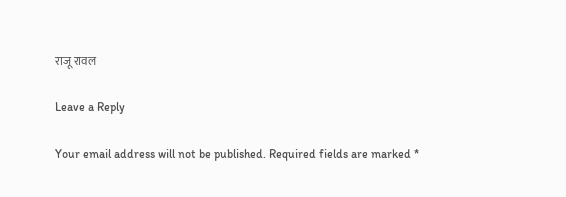राजू रावल

Leave a Reply

Your email address will not be published. Required fields are marked *